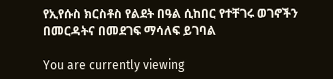የኢየሱስ ክርስቶስ የልደት በዓል ሲከበር የተቸገሩ ወገኖችን በመርዳትና በመደገፍ ማሳለፍ ይገባል

You are currently viewing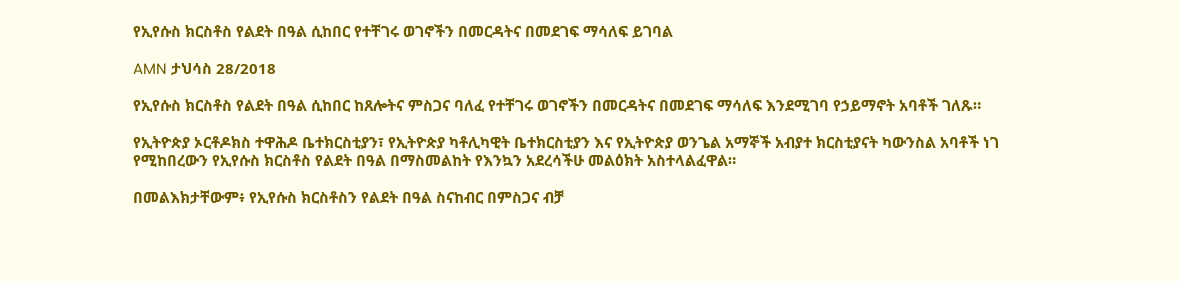የኢየሱስ ክርስቶስ የልደት በዓል ሲከበር የተቸገሩ ወገኖችን በመርዳትና በመደገፍ ማሳለፍ ይገባል

AMN ታህሳስ 28/2018

የኢየሱስ ክርስቶስ የልደት በዓል ሲከበር ከጸሎትና ምስጋና ባለፈ የተቸገሩ ወገኖችን በመርዳትና በመደገፍ ማሳለፍ እንደሚገባ የኃይማኖት አባቶች ገለጹ።

የኢትዮጵያ ኦርቶዶክስ ተዋሕዶ ቤተክርስቲያን፣ የኢትዮጵያ ካቶሊካዊት ቤተክርስቲያን እና የኢትዮጵያ ወንጌል አማኞች አብያተ ክርስቲያናት ካውንስል አባቶች ነገ የሚከበረውን የኢየሱስ ክርስቶስ የልደት በዓል በማስመልከት የእንኳን አደረሳችሁ መልዕክት አስተላልፈዋል።

በመልእክታቸውም፥ የኢየሱስ ክርስቶስን የልደት በዓል ስናከብር በምስጋና ብቻ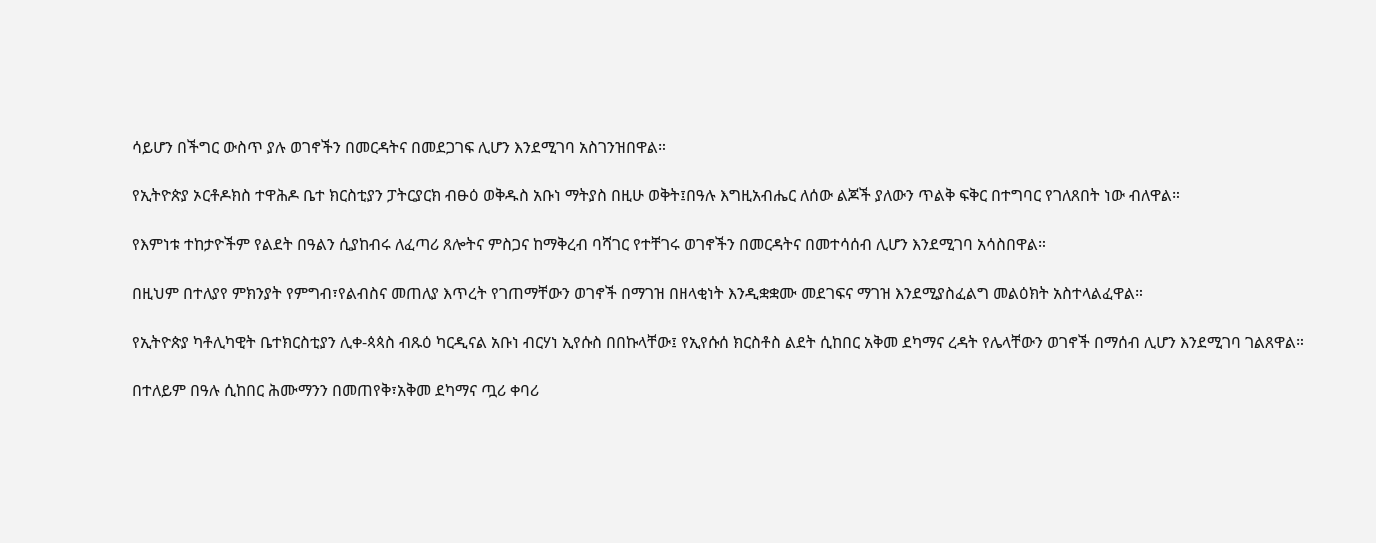ሳይሆን በችግር ውስጥ ያሉ ወገኖችን በመርዳትና በመደጋገፍ ሊሆን እንደሚገባ አስገንዝበዋል።

የኢትዮጵያ ኦርቶዶክስ ተዋሕዶ ቤተ ክርስቲያን ፓትርያርክ ብፁዕ ወቅዱስ አቡነ ማትያስ በዚሁ ወቅት፤በዓሉ እግዚአብሔር ለሰው ልጆች ያለውን ጥልቅ ፍቅር በተግባር የገለጸበት ነው ብለዋል።

የእምነቱ ተከታዮችም የልደት በዓልን ሲያከብሩ ለፈጣሪ ጸሎትና ምስጋና ከማቅረብ ባሻገር የተቸገሩ ወገኖችን በመርዳትና በመተሳሰብ ሊሆን እንደሚገባ አሳስበዋል።

በዚህም በተለያየ ምክንያት የምግብ፣የልብስና መጠለያ እጥረት የገጠማቸውን ወገኖች በማገዝ በዘላቂነት እንዲቋቋሙ መደገፍና ማገዝ እንደሚያስፈልግ መልዕክት አስተላልፈዋል።

የኢትዮጵያ ካቶሊካዊት ቤተክርስቲያን ሊቀ-ጳጳስ ብጹዕ ካርዲናል አቡነ ብርሃነ ኢየሱስ በበኩላቸው፤ የኢየሱሰ ክርስቶስ ልደት ሲከበር አቅመ ደካማና ረዳት የሌላቸውን ወገኖች በማሰብ ሊሆን እንደሚገባ ገልጸዋል።

በተለይም በዓሉ ሲከበር ሕሙማንን በመጠየቅ፣አቅመ ደካማና ጧሪ ቀባሪ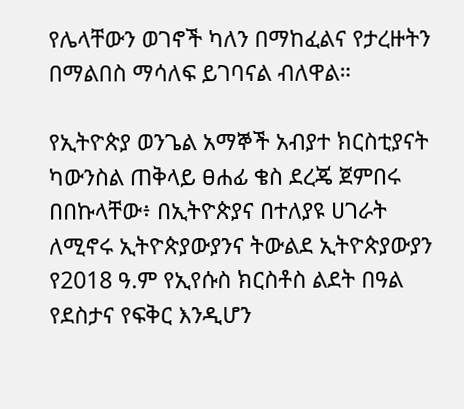የሌላቸውን ወገኖች ካለን በማከፈልና የታረዙትን በማልበስ ማሳለፍ ይገባናል ብለዋል።

የኢትዮጵያ ወንጌል አማኞች አብያተ ክርስቲያናት ካውንስል ጠቅላይ ፀሐፊ ቄስ ደረጄ ጀምበሩ በበኩላቸው፥ በኢትዮጵያና በተለያዩ ሀገራት ለሚኖሩ ኢትዮጵያውያንና ትውልደ ኢትዮጵያውያን የ2018 ዓ.ም የኢየሱስ ክርስቶስ ልደት በዓል የደስታና የፍቅር እንዲሆን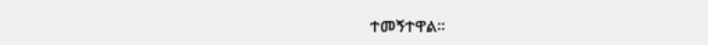ተመኝተዋል፡፡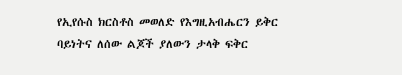የኢየሱስ ክርስቶስ መወለድ የእግዚአብሔርን ይቅር ባይነትና ለሰው ልጆች ያለውን ታላቅ ፍቅር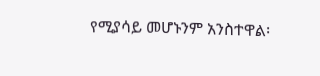የሚያሳይ መሆኑንም አንስተዋል፡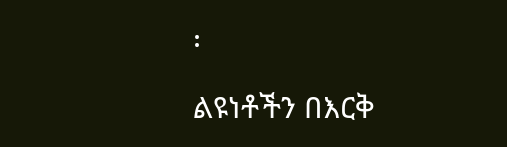፡

ልዩነቶችን በእርቅ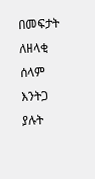በመፍታት ለዘላቂ ሰላም እንትጋ ያሉት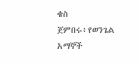ቄስ ጀምበሩ፥የወንጌል አማኞች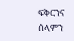ፍቅርንና ሰላምን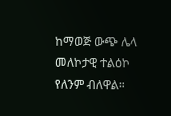ከማወጅ ውጭ ሌላ መለኮታዊ ተልዕኮ የለንም ብለዋል።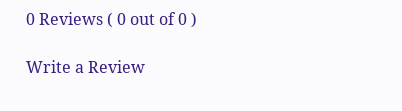0 Reviews ( 0 out of 0 )

Write a Review